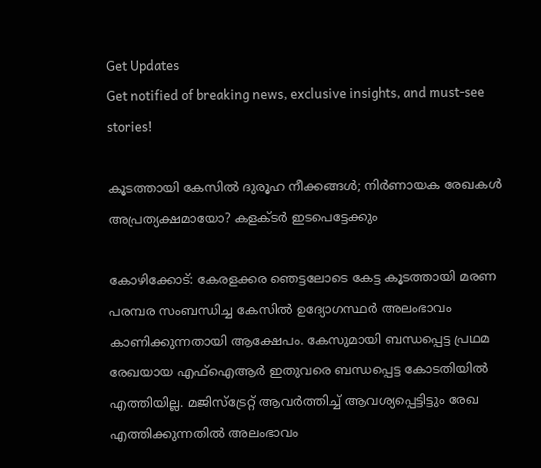Get Updates
Get notified of breaking news, exclusive insights, and must-see stories!

കൂടത്തായി കേസില്‍ ദുരൂഹ നീക്കങ്ങള്‍; നിര്‍ണായക രേഖകള്‍ അപ്രത്യക്ഷമായോ? കളക്ടര്‍ ഇടപെട്ടേക്കും

കോഴിക്കോട്: കേരളക്കര ഞെട്ടലോടെ കേട്ട കൂടത്തായി മരണ പരമ്പര സംബന്ധിച്ച കേസില്‍ ഉദ്യോഗസ്ഥര്‍ അലംഭാവം കാണിക്കുന്നതായി ആക്ഷേപം. കേസുമായി ബന്ധപ്പെട്ട പ്രഥമ രേഖയായ എഫ്‌ഐആര്‍ ഇതുവരെ ബന്ധപ്പെട്ട കോടതിയില്‍ എത്തിയില്ല. മജിസ്‌ട്രേറ്റ് ആവര്‍ത്തിച്ച് ആവശ്യപ്പെട്ടിട്ടും രേഖ എത്തിക്കുന്നതില്‍ അലംഭാവം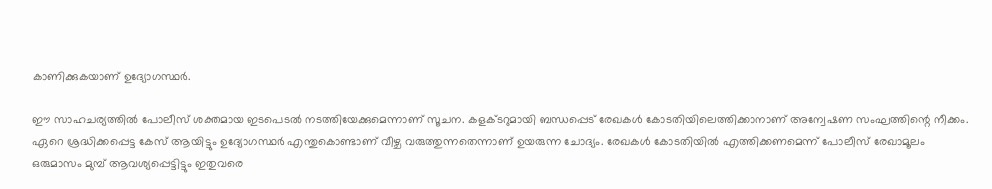കാണിക്കുകയാണ് ഉദ്യോഗസ്ഥര്‍.

ഈ സാഹചര്യത്തില്‍ പോലീസ് ശക്തമായ ഇടപെടല്‍ നടത്തിയേക്കുമെന്നാണ് സൂചന. കളക്ടറുമായി ബന്ധപ്പെട് രേഖകള്‍ കോടതിയിലെത്തിക്കാനാണ് അന്വേഷണ സംഘത്തിന്റെ നീക്കം. ഏറെ ശ്രദ്ധിക്കപ്പെട്ട കേസ് ആയിട്ടും ഉദ്യോഗസ്ഥര്‍ എന്തുകൊണ്ടാണ് വീഴ്ച വരുത്തുന്നതെന്നാണ് ഉയരുന്ന ചോദ്യം. രേഖകള്‍ കോടതിയില്‍ എത്തിക്കണമെന്ന് പോലീസ് രേഖാമൂലം ഒരുമാസം മുമ്പ് ആവശ്യപ്പെട്ടിട്ടും ഇതുവരെ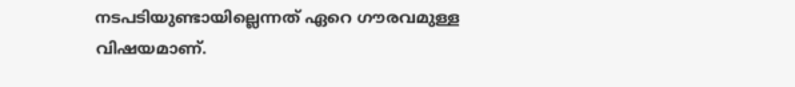നടപടിയുണ്ടായില്ലെന്നത് ഏറെ ഗൗരവമുള്ള വിഷയമാണ്.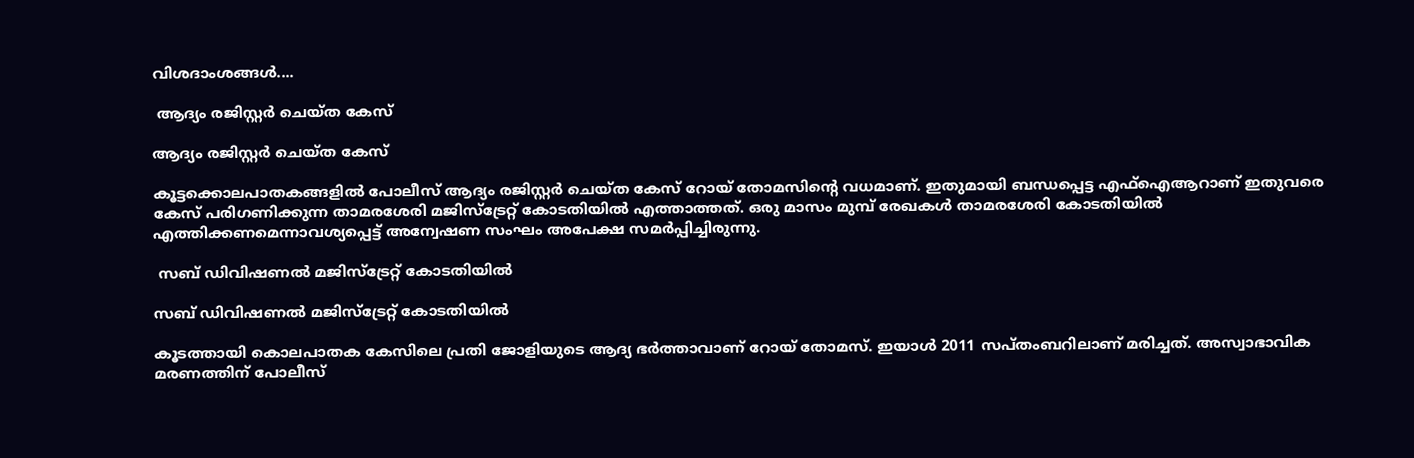വിശദാംശങ്ങള്‍....

 ആദ്യം രജിസ്റ്റര്‍ ചെയ്ത കേസ്

ആദ്യം രജിസ്റ്റര്‍ ചെയ്ത കേസ്

കൂട്ടക്കൊലപാതകങ്ങളില്‍ പോലീസ് ആദ്യം രജിസ്റ്റര്‍ ചെയ്ത കേസ് റോയ് തോമസിന്റെ വധമാണ്. ഇതുമായി ബന്ധപ്പെട്ട എഫ്‌ഐആറാണ് ഇതുവരെ കേസ് പരിഗണിക്കുന്ന താമരശേരി മജിസ്‌ട്രേറ്റ് കോടതിയില്‍ എത്താത്തത്. ഒരു മാസം മുമ്പ് രേഖകള്‍ താമരശേരി കോടതിയില്‍ എത്തിക്കണമെന്നാവശ്യപ്പെട്ട് അന്വേഷണ സംഘം അപേക്ഷ സമര്‍പ്പിച്ചിരുന്നു.

 സബ് ഡിവിഷണല്‍ മജിസ്‌ട്രേറ്റ് കോടതിയില്‍

സബ് ഡിവിഷണല്‍ മജിസ്‌ട്രേറ്റ് കോടതിയില്‍

കൂടത്തായി കൊലപാതക കേസിലെ പ്രതി ജോളിയുടെ ആദ്യ ഭര്‍ത്താവാണ് റോയ് തോമസ്. ഇയാള്‍ 2011 സപ്തംബറിലാണ് മരിച്ചത്. അസ്വാഭാവിക മരണത്തിന് പോലീസ്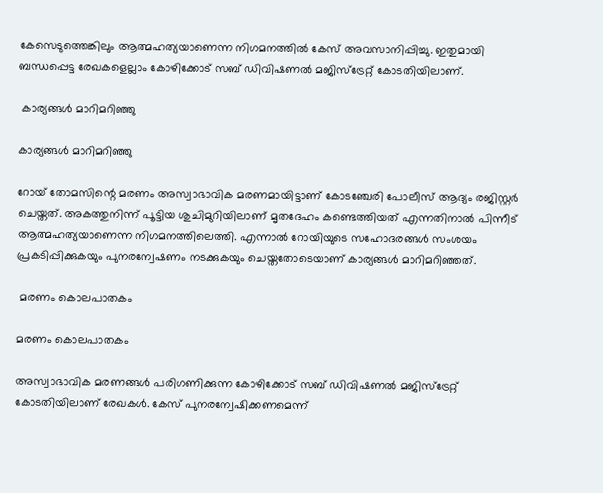കേസെടുത്തെങ്കിലും ആത്മഹത്യയാണെന്ന നിഗമനത്തില്‍ കേസ് അവസാനിപ്പിച്ചു. ഇതുമായി ബന്ധപ്പെട്ട രേഖകളെല്ലാം കോഴിക്കോട് സബ് ഡിവിഷണല്‍ മജിസ്‌ട്രേറ്റ് കോടതിയിലാണ്.

 കാര്യങ്ങള്‍ മാറിമറിഞ്ഞു

കാര്യങ്ങള്‍ മാറിമറിഞ്ഞു

റോയ് തോമസിന്റെ മരണം അസ്വാഭാവിക മരണമായിട്ടാണ് കോടഞ്ചേരി പോലീസ് ആദ്യം രജിസ്റ്റര്‍ ചെയ്തത്. അകത്തുനിന്ന് പൂട്ടിയ ശുചിമുറിയിലാണ് മൃതദേഹം കണ്ടെത്തിയത് എന്നതിനാല്‍ പിന്നീട് ആത്മഹത്യയാണെന്ന നിഗമനത്തിലെത്തി. എന്നാല്‍ റോയിയുടെ സഹോദരങ്ങള്‍ സംശയം പ്രകടിപ്പിക്കുകയും പുനരന്വേഷണം നടക്കുകയും ചെയ്തതോടെയാണ് കാര്യങ്ങള്‍ മാറിമറിഞ്ഞത്.

 മരണം കൊലപാതകം

മരണം കൊലപാതകം

അസ്വാഭാവിക മരണങ്ങള്‍ പരിഗണിക്കുന്ന കോഴിക്കോട് സബ് ഡിവിഷണല്‍ മജിസ്‌ട്രേറ്റ് കോടതിയിലാണ് രേഖകള്‍. കേസ് പുനരന്വേഷിക്കണമെന്ന്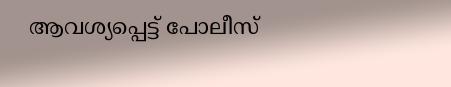ആവശ്യപ്പെട്ട് പോലീസ്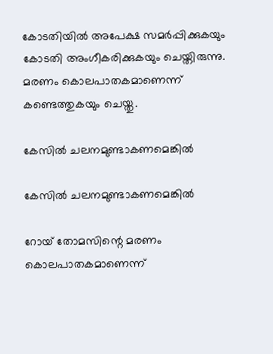കോടതിയില്‍ അപേക്ഷ സമര്‍പ്പിക്കുകയും കോടതി അംഗീകരിക്കുകയും ചെയ്തിരുന്നു. മരണം കൊലപാതകമാണെന്ന് കണ്ടെത്തുകയും ചെയ്തു.

കേസില്‍ ചലനമുണ്ടാകണമെങ്കില്‍

കേസില്‍ ചലനമുണ്ടാകണമെങ്കില്‍

റോയ് തോമസിന്റെ മരണം കൊലപാതകമാണെന്ന്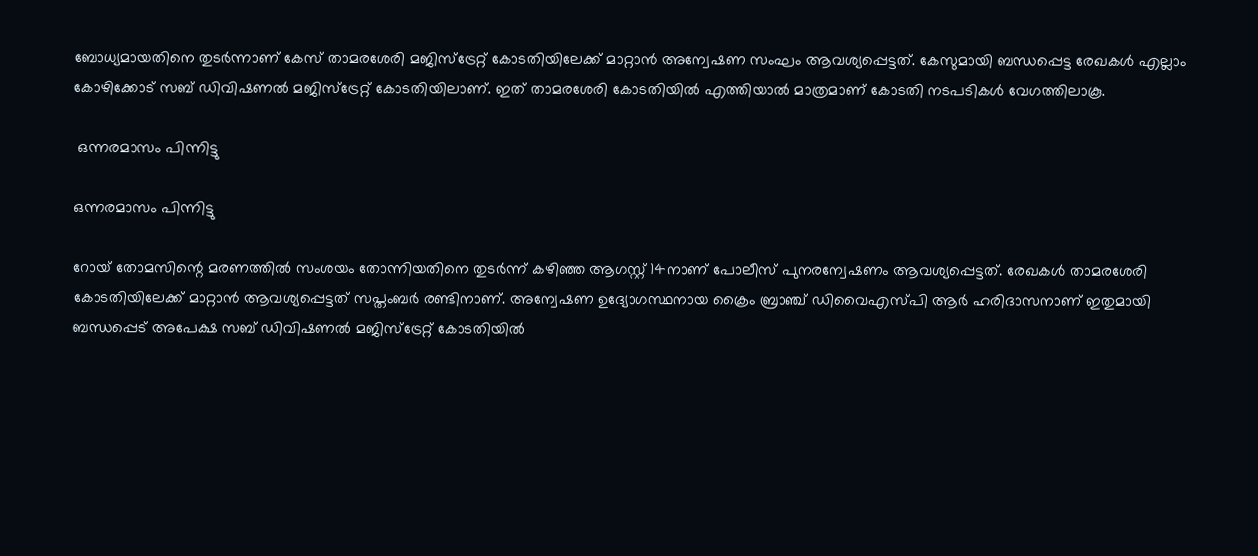ബോധ്യമായതിനെ തുടര്‍ന്നാണ് കേസ് താമരശേരി മജിസ്‌ട്രേറ്റ് കോടതിയിലേക്ക് മാറ്റാന്‍ അന്വേഷണ സംഘം ആവശ്യപ്പെട്ടത്. കേസുമായി ബന്ധപ്പെട്ട രേഖകള്‍ എല്ലാം കോഴിക്കോട് സബ് ഡിവിഷണല്‍ മജിസ്‌ട്രേറ്റ് കോടതിയിലാണ്. ഇത് താമരശേരി കോടതിയില്‍ എത്തിയാല്‍ മാത്രമാണ് കോടതി നടപടികള്‍ വേഗത്തിലാകൂ.

 ഒന്നരമാസം പിന്നിട്ടു

ഒന്നരമാസം പിന്നിട്ടു

റോയ് തോമസിന്റെ മരണത്തില്‍ സംശയം തോന്നിയതിനെ തുടര്‍ന്ന് കഴിഞ്ഞ ആഗസ്റ്റ് 14നാണ് പോലീസ് പുനരന്വേഷണം ആവശ്യപ്പെട്ടത്. രേഖകള്‍ താമരശേരി കോടതിയിലേക്ക് മാറ്റാന്‍ ആവശ്യപ്പെട്ടത് സപ്തംബര്‍ രണ്ടിനാണ്. അന്വേഷണ ഉദ്യോഗസ്ഥനായ ക്രൈം ബ്രാഞ്ച് ഡിവൈഎസ്പി ആര്‍ ഹരിദാസനാണ് ഇതുമായി ബന്ധപ്പെട് അപേക്ഷ സബ് ഡിവിഷണല്‍ മജിസ്‌ട്രേറ്റ് കോടതിയില്‍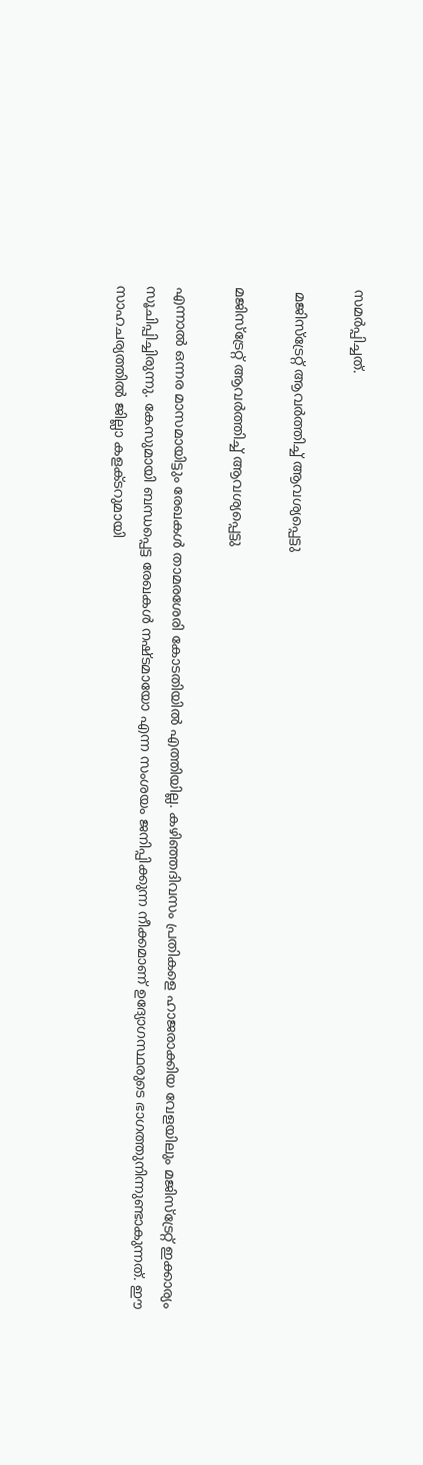സമര്‍പ്പിച്ചത്.

 മജിസ്‌ട്രേറ്റ് ആവര്‍ത്തിച്ച് ആവശ്യപ്പെട്ടു

മജിസ്‌ട്രേറ്റ് ആവര്‍ത്തിച്ച് ആവശ്യപ്പെട്ടു

എന്നാല്‍ ഒന്നര മാസമായിട്ടും രേഖകള്‍ താമരശേരി കോടതിയില്‍ എത്തിയില്ല. കഴിഞ്ഞദിവസം പ്രതികളെ ഹാജരാക്കിയ വേളയിലും മജിസ്‌ട്രേറ്റ് ഇക്കാര്യം സൂചിപ്പിച്ചിരുന്നു. കേസുമായി ബന്ധപ്പെട്ട രേഖകള്‍ നഷ്ടമായോ എന്ന സംശയം ജനിപ്പിക്കുന്ന നീക്കമാണ് ഉദ്യോഗസ്ഥരുടെ ഭാഗത്തുനിന്നുണ്ടാകുന്നത്. ഈ സാഹചര്യത്തില്‍ ജില്ലാ കളക്ടറുമായി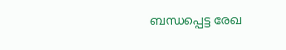ബന്ധപ്പെട്ട രേഖ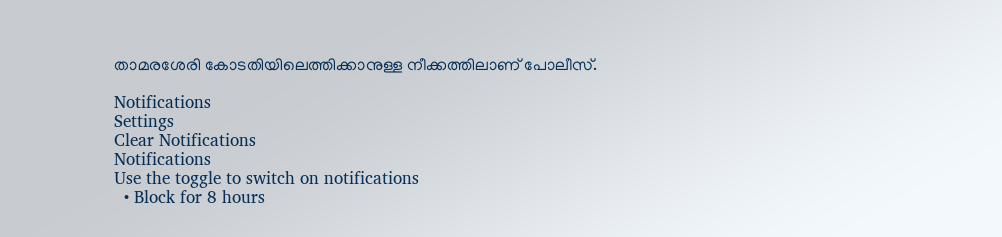താമരശേരി കോടതിയിലെത്തിക്കാനുള്ള നീക്കത്തിലാണ് പോലീസ്.

Notifications
Settings
Clear Notifications
Notifications
Use the toggle to switch on notifications
  • Block for 8 hours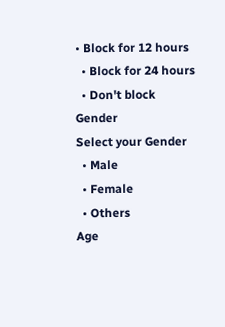• Block for 12 hours
  • Block for 24 hours
  • Don't block
Gender
Select your Gender
  • Male
  • Female
  • Others
Age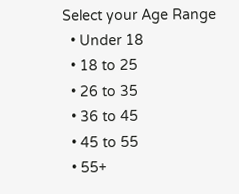Select your Age Range
  • Under 18
  • 18 to 25
  • 26 to 35
  • 36 to 45
  • 45 to 55
  • 55+